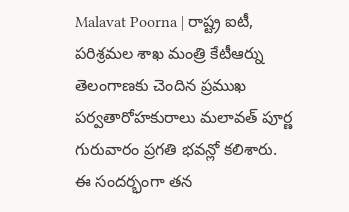Malavat Poorna | రాష్ట్ర ఐటీ, పరిశ్రమల శాఖ మంత్రి కేటీఆర్ను తెలంగాణకు చెందిన ప్రముఖ పర్వతారోహకురాలు మలావత్ పూర్ణ గురువారం ప్రగతి భవన్లో కలిశారు. ఈ సందర్భంగా తన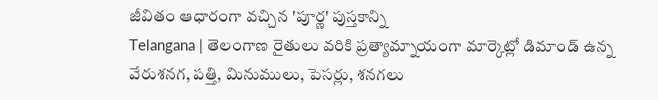జీవితం ఆధారంగా వచ్చిన 'పూర్ణ' పుస్తకాన్ని
Telangana | తెలంగాణ రైతులు వరికి ప్రత్యామ్నాయంగా మార్కెట్లో డిమాండ్ ఉన్న వేరుశనగ, పత్తి, మినుములు, పెసర్లు, శనగలు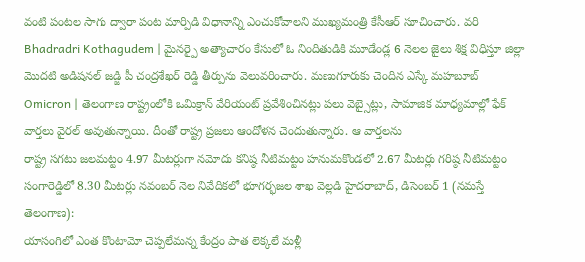వంటి పంటల సాగు ద్వారా పంట మార్పిడి విధానాన్ని ఎంచుకోవాలని ముఖ్యమంత్రి కేసీఆర్ సూచించారు. వరి
Bhadradri Kothagudem | మైనర్పై అత్యాచారం కేసులో ఓ నిందితుడికి మూడేండ్ల 6 నెలల జైలు శిక్ష విధిస్తూ జిల్లా మొదటి అడిషనల్ జడ్జి పీ చంద్రశేఖర్ రెడ్డి తీర్పును వెలువరించారు. మణుగూరుకు చెందిన ఎస్కే మహబూబ్
Omicron | తెలంగాణ రాష్ట్రంలోకి ఒమిక్రాన్ వేరియంట్ ప్రవేశించినట్లు పలు వెబ్సైట్లు, సామాజిక మాధ్యమాల్లో ఫేక్ వార్తలు వైరల్ అవుతున్నాయి. దీంతో రాష్ట్ర ప్రజలు ఆందోళన చెందుతున్నారు. ఆ వార్తలను
రాష్ట్ర సగటు జలమట్టం 4.97 మీటర్లుగా నమోదు కనిష్ఠ నీటిమట్టం హనుమకొండలో 2.67 మీటర్లు గరిష్ఠ నీటిమట్టం సంగారెడ్డిలో 8.30 మీటర్లు నవంబర్ నెల నివేదికలో భూగర్భజల శాఖ వెల్లడి హైదరాబాద్, డిసెంబర్ 1 (నమస్తే తెలంగాణ):
యాసంగిలో ఎంత కొంటామో చెప్పలేమన్న కేంద్రం పాత లెక్కలే మళ్లీ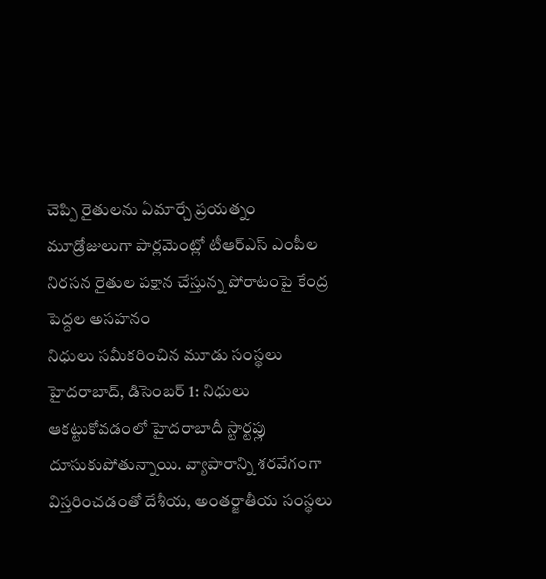చెప్పి రైతులను ఏమార్చే ప్రయత్నం మూడ్రోజులుగా పార్లమెంట్లో టీఆర్ఎస్ ఎంపీల నిరసన రైతుల పక్షాన చేస్తున్న పోరాటంపై కేంద్ర పెద్దల అసహనం
నిధులు సమీకరించిన మూడు సంస్థలు హైదరాబాద్, డిసెంబర్ 1: నిధులు ఆకట్టుకోవడంలో హైదరాబాదీ స్టార్టప్లు దూసుకుపోతున్నాయి. వ్యాపారాన్ని శరవేగంగా విస్తరించడంతో దేశీయ, అంతర్జాతీయ సంస్థలు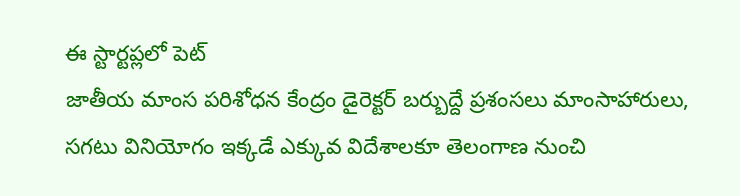ఈ స్టార్టప్లలో పెట్
జాతీయ మాంస పరిశోధన కేంద్రం డైరెక్టర్ బర్బుద్దే ప్రశంసలు మాంసాహారులు, సగటు వినియోగం ఇక్కడే ఎక్కువ విదేశాలకూ తెలంగాణ నుంచి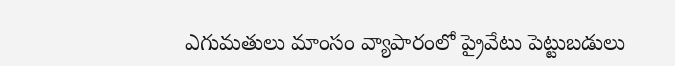ఎగుమతులు మాంసం వ్యాపారంలో ప్రైవేటు పెట్టుబడులు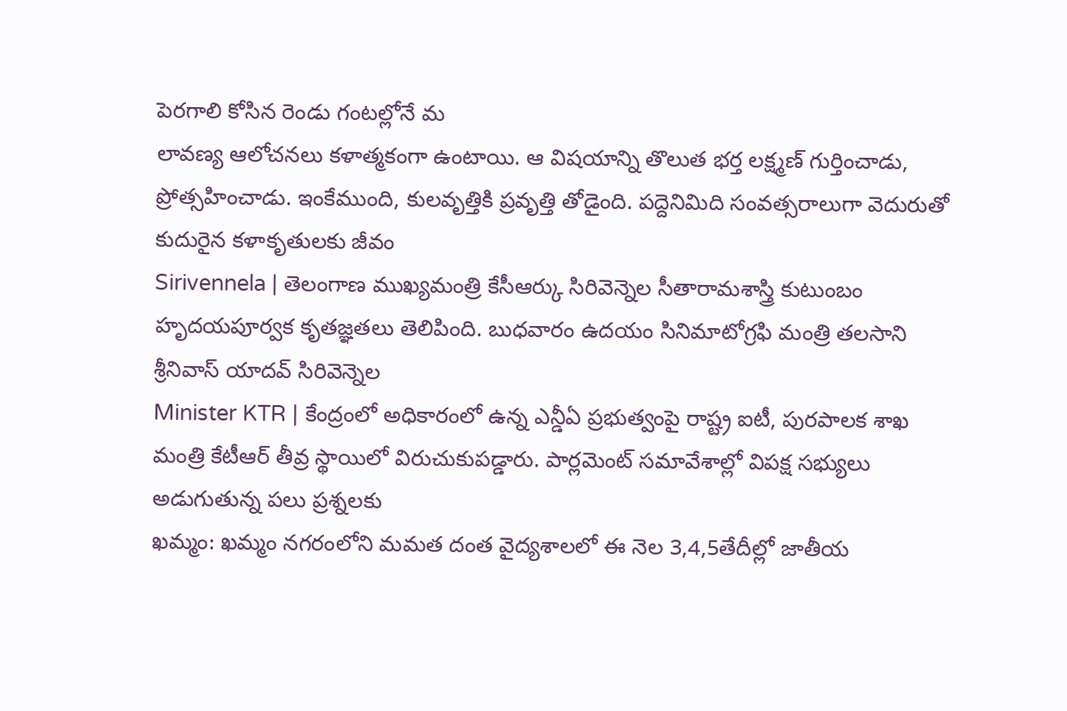పెరగాలి కోసిన రెండు గంటల్లోనే మ
లావణ్య ఆలోచనలు కళాత్మకంగా ఉంటాయి. ఆ విషయాన్ని తొలుత భర్త లక్ష్మణ్ గుర్తించాడు, ప్రోత్సహించాడు. ఇంకేముంది, కులవృత్తికి ప్రవృత్తి తోడైంది. పద్దెనిమిది సంవత్సరాలుగా వెదురుతో కుదురైన కళాకృతులకు జీవం
Sirivennela | తెలంగాణ ముఖ్యమంత్రి కేసీఆర్కు సిరివెన్నెల సీతారామశాస్త్రి కుటుంబం హృదయపూర్వక కృతజ్ఞతలు తెలిపింది. బుధవారం ఉదయం సినిమాటోగ్రఫి మంత్రి తలసాని శ్రీనివాస్ యాదవ్ సిరివెన్నెల
Minister KTR | కేంద్రంలో అధికారంలో ఉన్న ఎన్డీఏ ప్రభుత్వంపై రాష్ట్ర ఐటీ, పురపాలక శాఖ మంత్రి కేటీఆర్ తీవ్ర స్థాయిలో విరుచుకుపడ్డారు. పార్లమెంట్ సమావేశాల్లో విపక్ష సభ్యులు అడుగుతున్న పలు ప్రశ్నలకు
ఖమ్మం: ఖమ్మం నగరంలోని మమత దంత వైద్యశాలలో ఈ నెల 3,4,5తేదీల్లో జాతీయ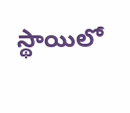స్థాయిలో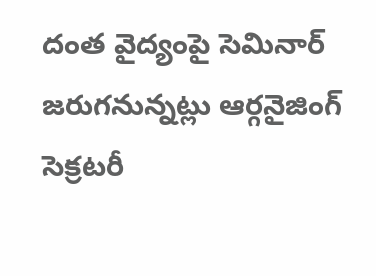దంత వైద్యంపై సెమినార్ జరుగనున్నట్లు ఆర్గనైజింగ్ సెక్రటరీ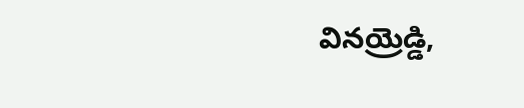వినయ్రెడ్డి,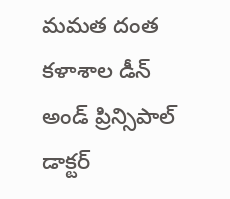మమత దంత కళాశాల డీన్ అండ్ ప్రిన్సిపాల్ డాక్టర్